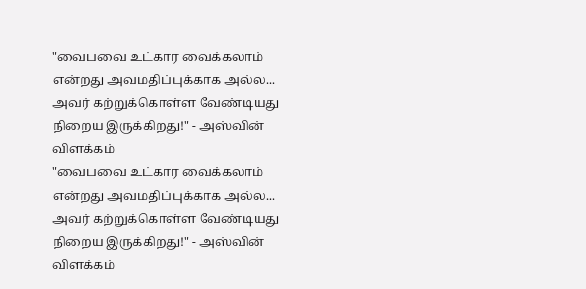"வைபவை உட்கார வைக்கலாம் என்றது அவமதிப்புக்காக அல்ல... அவர் கற்றுக்கொள்ள வேண்டியது நிறைய இருக்கிறது!" - அஸ்வின் விளக்கம்
"வைபவை உட்கார வைக்கலாம் என்றது அவமதிப்புக்காக அல்ல... அவர் கற்றுக்கொள்ள வேண்டியது நிறைய இருக்கிறது!" - அஸ்வின் விளக்கம்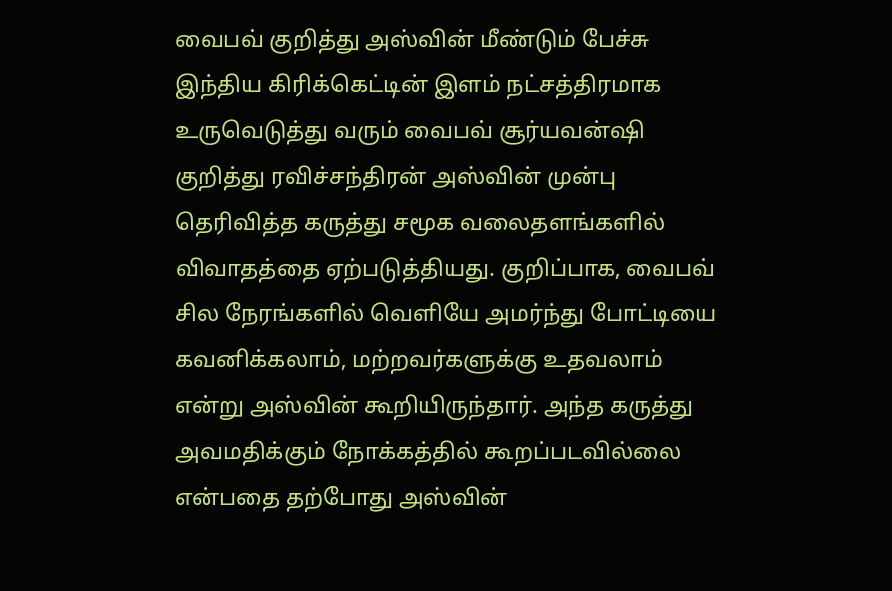வைபவ் குறித்து அஸ்வின் மீண்டும் பேச்சு
இந்திய கிரிக்கெட்டின் இளம் நட்சத்திரமாக உருவெடுத்து வரும் வைபவ் சூர்யவன்ஷி குறித்து ரவிச்சந்திரன் அஸ்வின் முன்பு தெரிவித்த கருத்து சமூக வலைதளங்களில் விவாதத்தை ஏற்படுத்தியது. குறிப்பாக, வைபவ் சில நேரங்களில் வெளியே அமர்ந்து போட்டியை கவனிக்கலாம், மற்றவர்களுக்கு உதவலாம் என்று அஸ்வின் கூறியிருந்தார். அந்த கருத்து அவமதிக்கும் நோக்கத்தில் கூறப்படவில்லை என்பதை தற்போது அஸ்வின்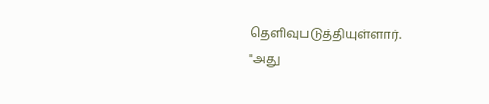தெளிவுபடுத்தியுள்ளார்.
"அது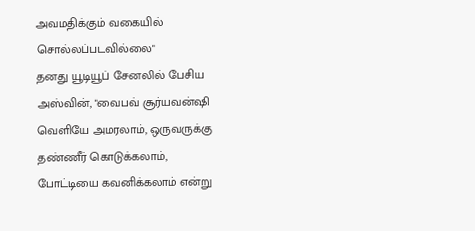அவமதிக்கும் வகையில் சொல்லப்படவில்லை"
தனது யூடியூப் சேனலில் பேசிய அஸ்வின், "வைபவ் சூர்யவன்ஷி வெளியே அமரலாம், ஒருவருக்கு தண்ணீர் கொடுக்கலாம், போட்டியை கவனிக்கலாம் என்று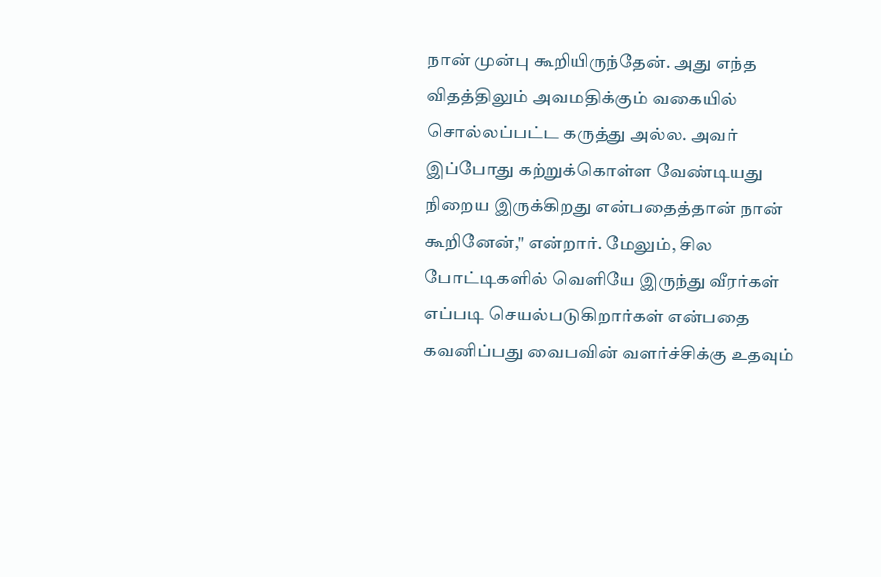நான் முன்பு கூறியிருந்தேன். அது எந்த விதத்திலும் அவமதிக்கும் வகையில் சொல்லப்பட்ட கருத்து அல்ல. அவர் இப்போது கற்றுக்கொள்ள வேண்டியது நிறைய இருக்கிறது என்பதைத்தான் நான் கூறினேன்," என்றார். மேலும், சில போட்டிகளில் வெளியே இருந்து வீரர்கள் எப்படி செயல்படுகிறார்கள் என்பதை கவனிப்பது வைபவின் வளர்ச்சிக்கு உதவும்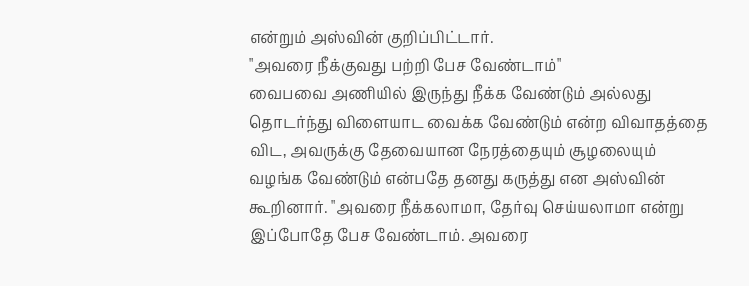என்றும் அஸ்வின் குறிப்பிட்டார்.
"அவரை நீக்குவது பற்றி பேச வேண்டாம்"
வைபவை அணியில் இருந்து நீக்க வேண்டும் அல்லது தொடர்ந்து விளையாட வைக்க வேண்டும் என்ற விவாதத்தை விட, அவருக்கு தேவையான நேரத்தையும் சூழலையும் வழங்க வேண்டும் என்பதே தனது கருத்து என அஸ்வின் கூறினார். "அவரை நீக்கலாமா, தேர்வு செய்யலாமா என்று இப்போதே பேச வேண்டாம். அவரை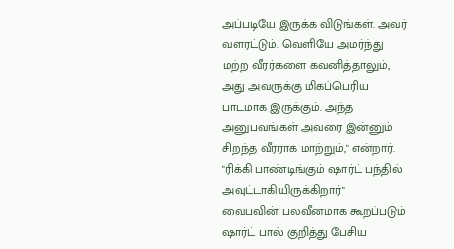அப்படியே இருக்க விடுங்கள். அவர் வளரட்டும். வெளியே அமர்ந்து மற்ற வீரர்களை கவனித்தாலும், அது அவருக்கு மிகப்பெரிய பாடமாக இருக்கும். அந்த அனுபவங்கள் அவரை இன்னும் சிறந்த வீரராக மாற்றும்," என்றார்.
"ரிக்கி பாண்டிங்கும் ஷார்ட் பந்தில் அவுட்டாகியிருக்கிறார்"
வைபவின் பலவீனமாக கூறப்படும் ஷார்ட் பால் குறித்து பேசிய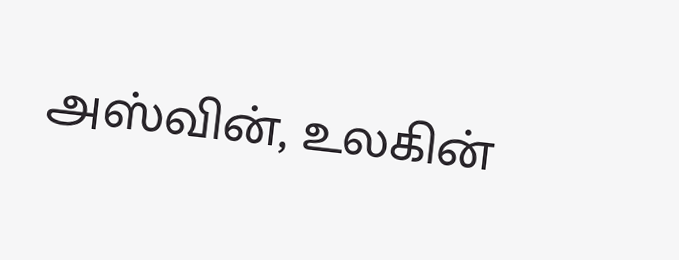அஸ்வின், உலகின்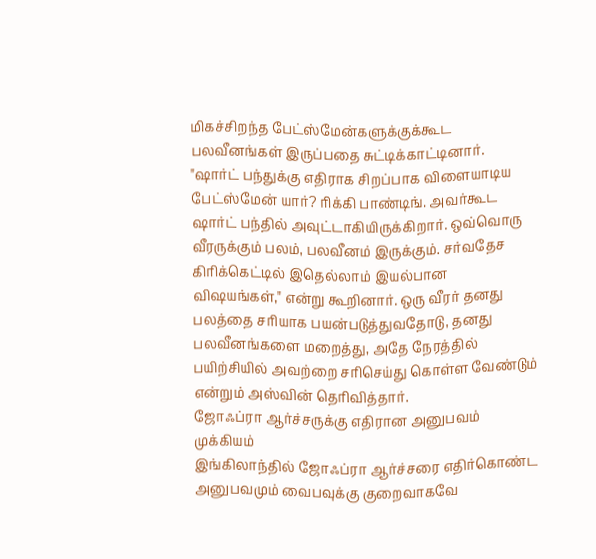மிகச்சிறந்த பேட்ஸ்மேன்களுக்குக்கூட பலவீனங்கள் இருப்பதை சுட்டிக்காட்டினார். "ஷார்ட் பந்துக்கு எதிராக சிறப்பாக விளையாடிய பேட்ஸ்மேன் யார்? ரிக்கி பாண்டிங். அவர்கூட ஷார்ட் பந்தில் அவுட்டாகியிருக்கிறார். ஒவ்வொரு வீரருக்கும் பலம், பலவீனம் இருக்கும். சர்வதேச கிரிக்கெட்டில் இதெல்லாம் இயல்பான விஷயங்கள்," என்று கூறினார். ஒரு வீரர் தனது பலத்தை சரியாக பயன்படுத்துவதோடு, தனது பலவீனங்களை மறைத்து, அதே நேரத்தில் பயிற்சியில் அவற்றை சரிசெய்து கொள்ள வேண்டும் என்றும் அஸ்வின் தெரிவித்தார்.
ஜோஃப்ரா ஆர்ச்சருக்கு எதிரான அனுபவம் முக்கியம்
இங்கிலாந்தில் ஜோஃப்ரா ஆர்ச்சரை எதிர்கொண்ட அனுபவமும் வைபவுக்கு குறைவாகவே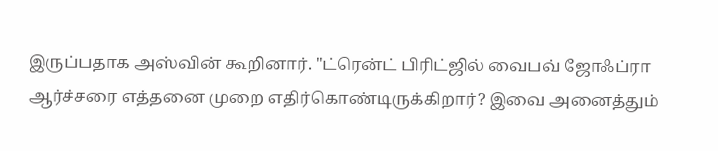இருப்பதாக அஸ்வின் கூறினார். "ட்ரென்ட் பிரிட்ஜில் வைபவ் ஜோஃப்ரா ஆர்ச்சரை எத்தனை முறை எதிர்கொண்டிருக்கிறார்? இவை அனைத்தும்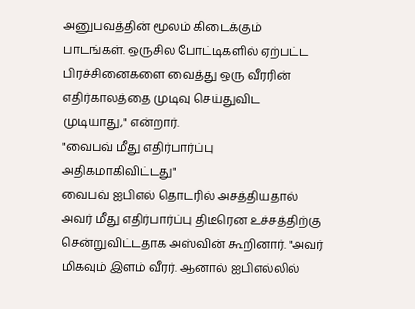அனுபவத்தின் மூலம் கிடைக்கும் பாடங்கள். ஒருசில போட்டிகளில் ஏற்பட்ட பிரச்சினைகளை வைத்து ஒரு வீரரின் எதிர்காலத்தை முடிவு செய்துவிட முடியாது," என்றார்.
"வைபவ் மீது எதிர்பார்ப்பு அதிகமாகிவிட்டது"
வைபவ் ஐபிஎல் தொடரில் அசத்தியதால் அவர் மீது எதிர்பார்ப்பு திடீரென உச்சத்திற்கு சென்றுவிட்டதாக அஸ்வின் கூறினார். "அவர் மிகவும் இளம் வீரர். ஆனால் ஐபிஎல்லில்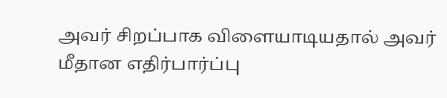அவர் சிறப்பாக விளையாடியதால் அவர் மீதான எதிர்பார்ப்பு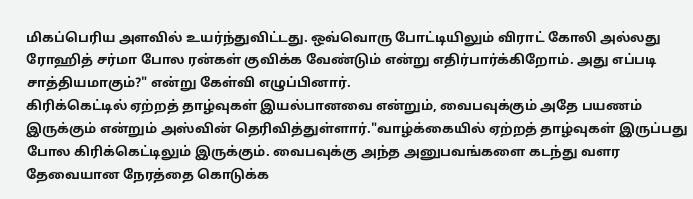மிகப்பெரிய அளவில் உயர்ந்துவிட்டது. ஒவ்வொரு போட்டியிலும் விராட் கோலி அல்லது ரோஹித் சர்மா போல ரன்கள் குவிக்க வேண்டும் என்று எதிர்பார்க்கிறோம். அது எப்படி சாத்தியமாகும்?" என்று கேள்வி எழுப்பினார்.
கிரிக்கெட்டில் ஏற்றத் தாழ்வுகள் இயல்பானவை என்றும், வைபவுக்கும் அதே பயணம் இருக்கும் என்றும் அஸ்வின் தெரிவித்துள்ளார்."வாழ்க்கையில் ஏற்றத் தாழ்வுகள் இருப்பது போல கிரிக்கெட்டிலும் இருக்கும். வைபவுக்கு அந்த அனுபவங்களை கடந்து வளர தேவையான நேரத்தை கொடுக்க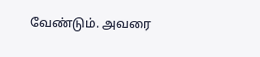வேண்டும். அவரை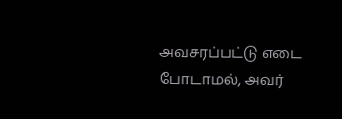அவசரப்பட்டு எடை போடாமல், அவர்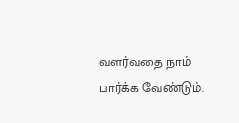வளர்வதை நாம் பார்க்க வேண்டும்.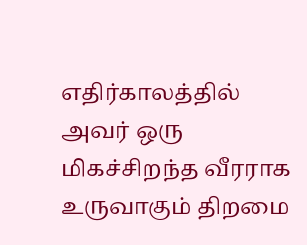எதிர்காலத்தில் அவர் ஒரு மிகச்சிறந்த வீரராக உருவாகும் திறமை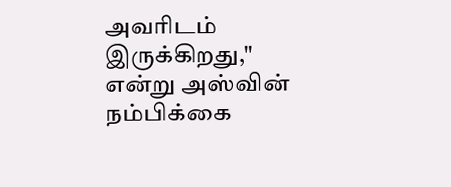அவரிடம் இருக்கிறது," என்று அஸ்வின் நம்பிக்கை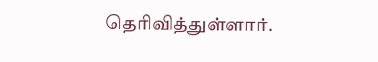தெரிவித்துள்ளார்.